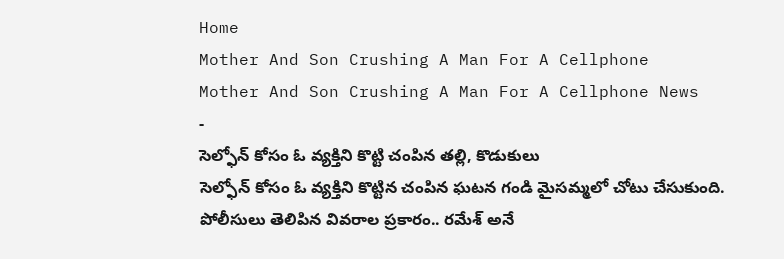Home
Mother And Son Crushing A Man For A Cellphone
Mother And Son Crushing A Man For A Cellphone News
-
సెల్ఫోన్ కోసం ఓ వ్యక్తిని కొట్టి చంపిన తల్లి, కొడుకులు
సెల్ఫోన్ కోసం ఓ వ్యక్తిని కొట్టిన చంపిన ఘటన గండి మైసమ్మలో చోటు చేసుకుంది. పోలీసులు తెలిపిన వివరాల ప్రకారం.. రమేశ్ అనే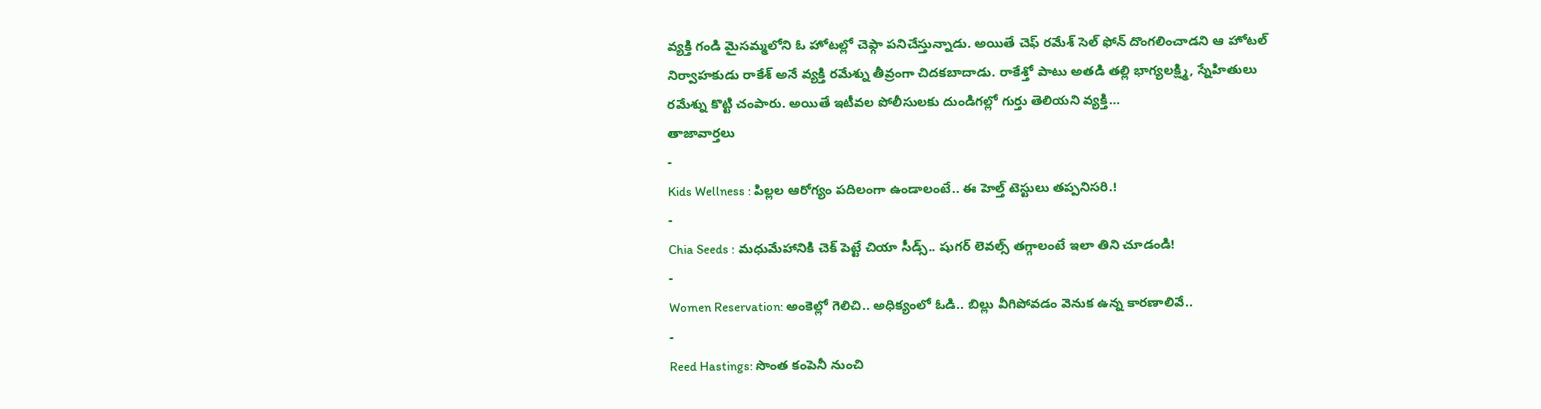వ్యక్తి గండి మైసమ్మలోని ఓ హోటల్లో చెఫ్గా పనిచేస్తున్నాడు. అయితే చెఫ్ రమేశ్ సెల్ ఫోన్ దొంగలించాడని ఆ హోటల్ నిర్వాహకుడు రాకేశ్ అనే వ్యక్తి రమేశ్ను తీవ్రంగా చిదకబాదాడు. రాకేశ్తో పాటు అతడి తల్లి భాగ్యలక్ష్మి, స్నేహితులు రమేశ్ను కొట్టి చంపారు. అయితే ఇటీవల పోలీసులకు దుండిగల్లో గుర్తు తెలియని వ్యక్తి…
తాజావార్తలు
-
Kids Wellness : పిల్లల ఆరోగ్యం పదిలంగా ఉండాలంటే.. ఈ హెల్త్ టెస్టులు తప్పనిసరి.!
-
Chia Seeds : మధుమేహానికి చెక్ పెట్టే చియా సీడ్స్.. షుగర్ లెవల్స్ తగ్గాలంటే ఇలా తిని చూడండి!
-
Women Reservation: అంకెల్లో గెలిచి.. అధిక్యంలో ఓడి.. బిల్లు వీగిపోవడం వెనుక ఉన్న కారణాలివే..
-
Reed Hastings: సొంత కంపెనీ నుంచి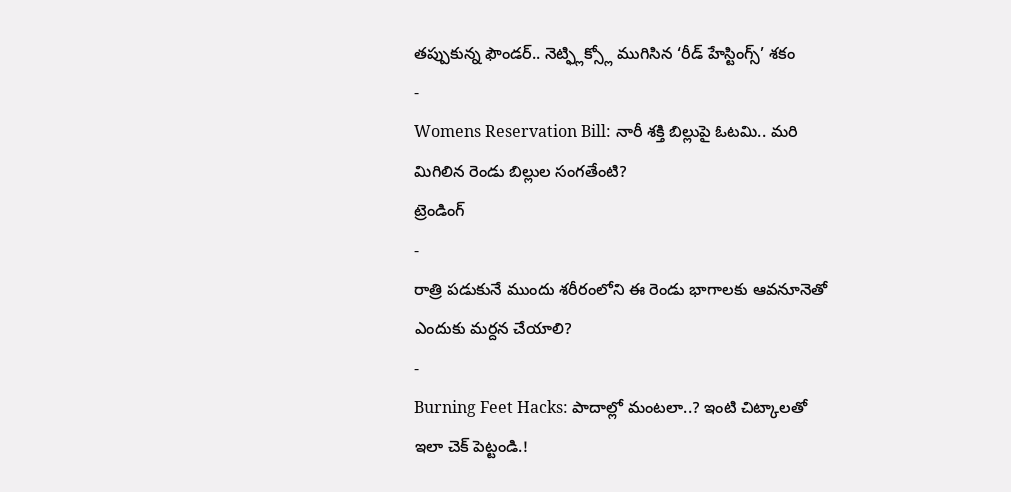తప్పుకున్న ఫౌండర్.. నెట్ఫ్లిక్స్లో ముగిసిన ‘రీడ్ హేస్టింగ్స్’ శకం
-
Womens Reservation Bill: నారీ శక్తి బిల్లుపై ఓటమి.. మరి మిగిలిన రెండు బిల్లుల సంగతేంటి?
ట్రెండింగ్
-
రాత్రి పడుకునే ముందు శరీరంలోని ఈ రెండు భాగాలకు ఆవనూనెతో ఎందుకు మర్దన చేయాలి?
-
Burning Feet Hacks: పాదాల్లో మంటలా..? ఇంటి చిట్కాలతో ఇలా చెక్ పెట్టండి.!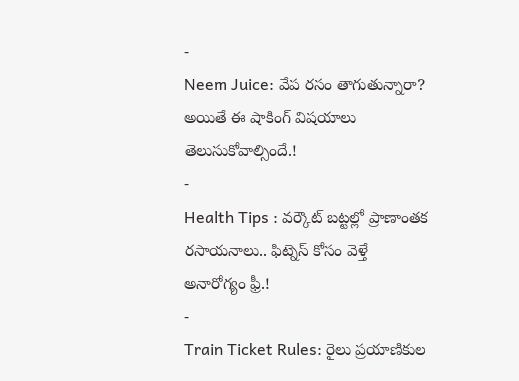-
Neem Juice: వేప రసం తాగుతున్నారా? అయితే ఈ షాకింగ్ విషయాలు తెలుసుకోవాల్సిందే.!
-
Health Tips : వర్కౌట్ బట్టల్లో ప్రాణాంతక రసాయనాలు.. ఫిట్నెస్ కోసం వెళ్తే అనారోగ్యం ఫ్రీ.!
-
Train Ticket Rules: రైలు ప్రయాణికుల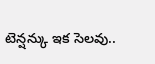టెన్షన్కు ఇక సెలవు..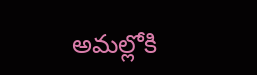అమల్లోకి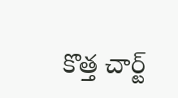కొత్త చార్ట్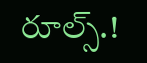రూల్స్.!